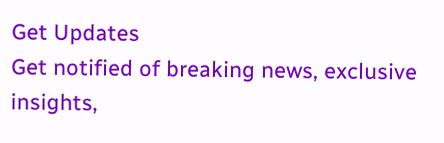Get Updates
Get notified of breaking news, exclusive insights,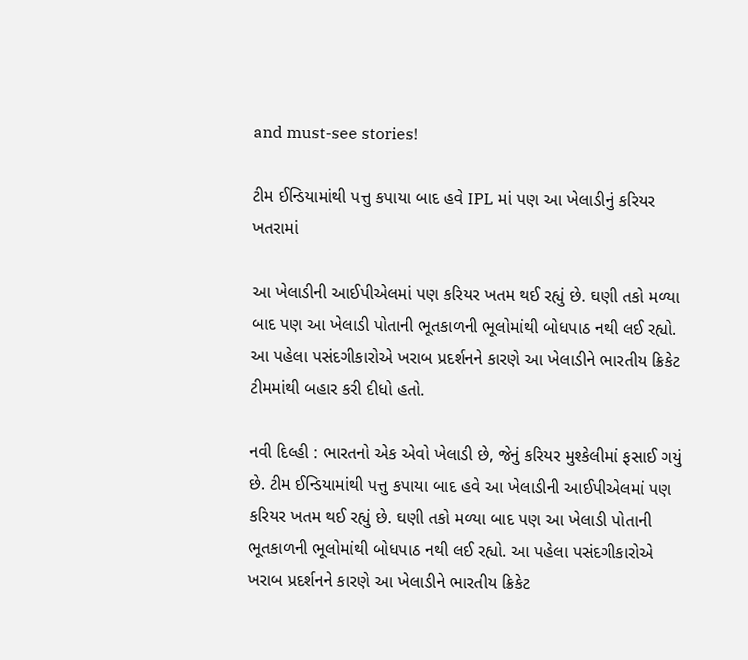and must-see stories!

ટીમ ઈન્ડિયામાંથી પત્તુ કપાયા બાદ હવે IPL માં પણ આ ખેલાડીનું કરિયર ખતરામાં

આ ખેલાડીની આઈપીએલમાં પણ કરિયર ખતમ થઈ રહ્યું છે. ઘણી તકો મળ્યા બાદ પણ આ ખેલાડી પોતાની ભૂતકાળની ભૂલોમાંથી બોધપાઠ નથી લઈ રહ્યો. આ પહેલા પસંદગીકારોએ ખરાબ પ્રદર્શનને કારણે આ ખેલાડીને ભારતીય ક્રિકેટ ટીમમાંથી બહાર કરી દીધો હતો.

નવી દિલ્હી : ભારતનો એક એવો ખેલાડી છે, જેનું કરિયર મુશ્કેલીમાં ફસાઈ ગયું છે. ટીમ ઈન્ડિયામાંથી પત્તુ કપાયા બાદ હવે આ ખેલાડીની આઈપીએલમાં પણ કરિયર ખતમ થઈ રહ્યું છે. ઘણી તકો મળ્યા બાદ પણ આ ખેલાડી પોતાની ભૂતકાળની ભૂલોમાંથી બોધપાઠ નથી લઈ રહ્યો. આ પહેલા પસંદગીકારોએ ખરાબ પ્રદર્શનને કારણે આ ખેલાડીને ભારતીય ક્રિકેટ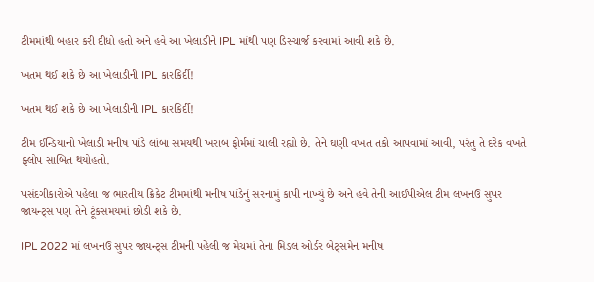ટીમમાંથી બહાર કરી દીધો હતો અને હવે આ ખેલાડીને IPL માંથી પણ ડિસ્ચાર્જ કરવામાં આવી શકે છે.

ખતમ થઈ શકે છે આ ખેલાડીની IPL કારકિર્દી!

ખતમ થઈ શકે છે આ ખેલાડીની IPL કારકિર્દી!

ટીમ ઈન્ડિયાનો ખેલાડી મનીષ પાંડે લાંબા સમયથી ખરાબ ફોર્મમાં ચાલી રહ્યો છે. તેને ઘણી વખત તકો આપવામાં આવી, પરંતુ તે દરેક વખતે ફ્લોપ સાબિત થયોહતો.

પસંદગીકારોએ પહેલા જ ભારતીય ક્રિકેટ ટીમમાંથી મનીષ પાંડેનું સરનામું કાપી નાખ્યું છે અને હવે તેની આઈપીએલ ટીમ લખનઉ સુપર જાયન્ટ્સ પણ તેને ટૂંકસમયમાં છોડી શકે છે.

IPL 2022 માં લખનઉ સુપર જાયન્ટ્સ ટીમની પહેલી જ મેચમાં તેના મિડલ ઓર્ડર બેટ્સમેન મનીષ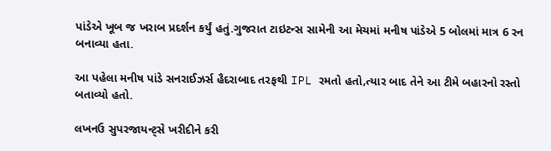પાંડેએ ખૂબ જ ખરાબ પ્રદર્શન કર્યું હતું.ગુજરાત ટાઇટન્સ સામેની આ મેચમાં મનીષ પાંડેએ 5 બોલમાં માત્ર 6 રન બનાવ્યા હતા.

આ પહેલા મનીષ પાંડે સનરાઈઝર્સ હૈદરાબાદ તરફથી IPL રમતો હતો,ત્યાર બાદ તેને આ ટીમે બહારનો રસ્તો બતાવ્યો હતો.

લખનઉ સુપરજાયન્ટ્સે ખરીદીને કરી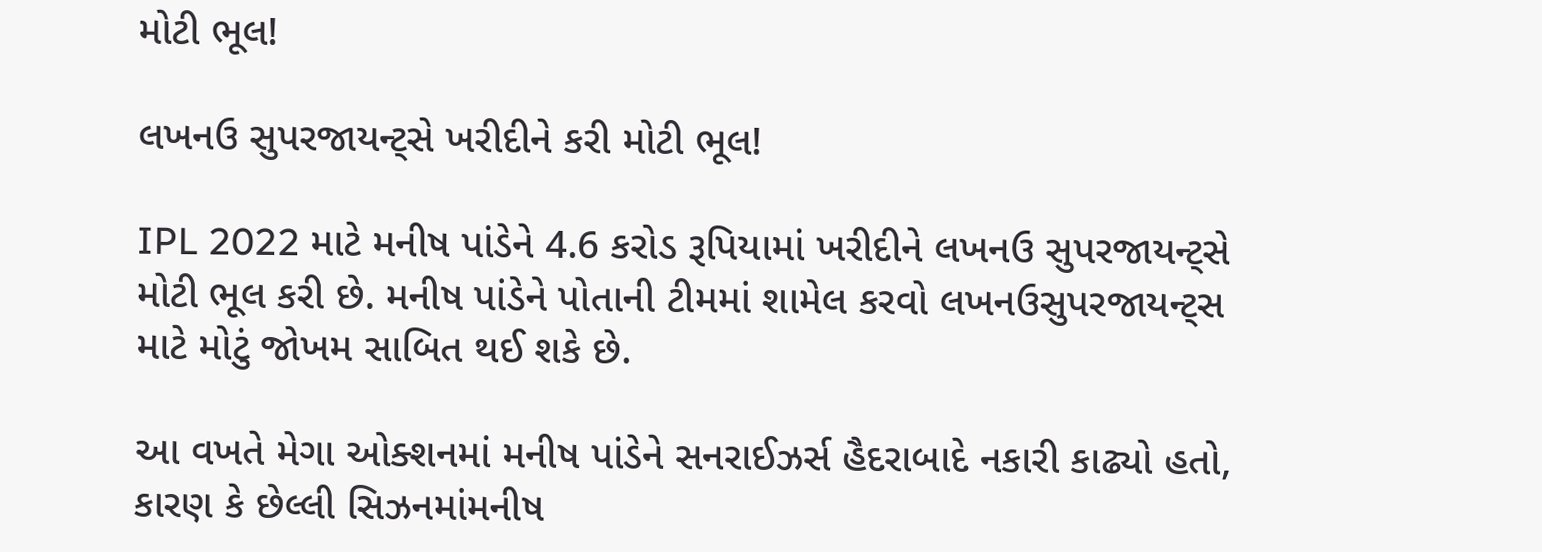મોટી ભૂલ!

લખનઉ સુપરજાયન્ટ્સે ખરીદીને કરી મોટી ભૂલ!

IPL 2022 માટે મનીષ પાંડેને 4.6 કરોડ રૂપિયામાં ખરીદીને લખનઉ સુપરજાયન્ટ્સે મોટી ભૂલ કરી છે. મનીષ પાંડેને પોતાની ટીમમાં શામેલ કરવો લખનઉસુપરજાયન્ટ્સ માટે મોટું જોખમ સાબિત થઈ શકે છે.

આ વખતે મેગા ઓક્શનમાં મનીષ પાંડેને સનરાઈઝર્સ હૈદરાબાદે નકારી કાઢ્યો હતો, કારણ કે છેલ્લી સિઝનમાંમનીષ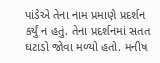પાંડેએ તેના નામ પ્રમાણે પ્રદર્શન કર્યું ન હતું. તેના પ્રદર્શનમાં સતત ઘટાડો જોવા મળ્યો હતો. મનીષ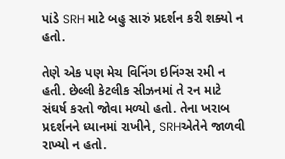પાંડે SRH માટે બહુ સારું પ્રદર્શન કરી શક્યો ન હતો.

તેણે એક પણ મેચ વિનિંગ ઇનિંગ્સ રમી ન હતી. છેલ્લી કેટલીક સીઝનમાં તે રન માટે સંઘર્ષ કરતો જોવા મળ્યો હતો. તેના ખરાબ પ્રદર્શનને ધ્યાનમાં રાખીને, SRHએતેને જાળવી રાખ્યો ન હતો.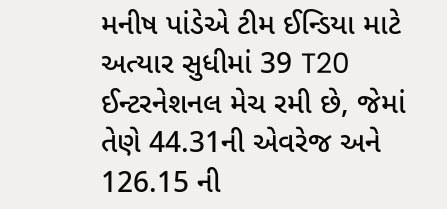મનીષ પાંડેએ ટીમ ઈન્ડિયા માટે અત્યાર સુધીમાં 39 T20 ઈન્ટરનેશનલ મેચ રમી છે, જેમાં તેણે 44.31ની એવરેજ અને 126.15 ની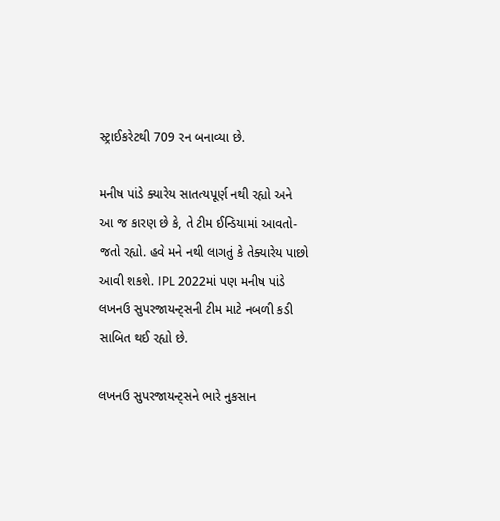સ્ટ્રાઈકરેટથી 709 રન બનાવ્યા છે.

મનીષ પાંડે ક્યારેય સાતત્યપૂર્ણ નથી રહ્યો અને આ જ કારણ છે કે, તે ટીમ ઈન્ડિયામાં આવતો-જતો રહ્યો. હવે મને નથી લાગતું કે તેક્યારેય પાછો આવી શકશે. IPL 2022માં પણ મનીષ પાંડે લખનઉ સુપરજાયન્ટ્સની ટીમ માટે નબળી કડી સાબિત થઈ રહ્યો છે.

લખનઉ સુપરજાયન્ટ્સને ભારે નુકસાન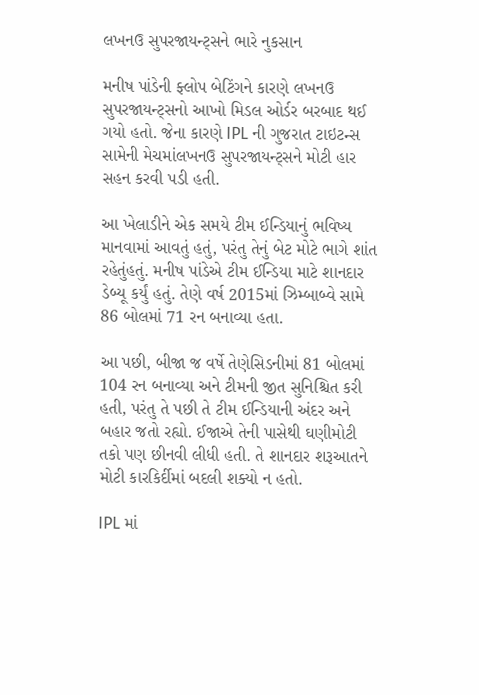લખનઉ સુપરજાયન્ટ્સને ભારે નુકસાન

મનીષ પાંડેની ફ્લોપ બેટિંગને કારણે લખનઉ સુપરજાયન્ટ્સનો આખો મિડલ ઓર્ડર બરબાદ થઈ ગયો હતો. જેના કારણે IPL ની ગુજરાત ટાઇટન્સ સામેની મેચમાંલખનઉ સુપરજાયન્ટ્સને મોટી હાર સહન કરવી પડી હતી.

આ ખેલાડીને એક સમયે ટીમ ઈન્ડિયાનું ભવિષ્ય માનવામાં આવતું હતું, પરંતુ તેનું બેટ મોટે ભાગે શાંત રહેતુંહતું. મનીષ પાંડેએ ટીમ ઈન્ડિયા માટે શાનદાર ડેબ્યૂ કર્યું હતું. તેણે વર્ષ 2015માં ઝિમ્બાબ્વે સામે 86 બોલમાં 71 રન બનાવ્યા હતા.

આ પછી, બીજા જ વર્ષે તેણેસિડનીમાં 81 બોલમાં 104 રન બનાવ્યા અને ટીમની જીત સુનિશ્ચિત કરી હતી, પરંતુ તે પછી તે ટીમ ઈન્ડિયાની અંદર અને બહાર જતો રહ્યો. ઈજાએ તેની પાસેથી ઘણીમોટી તકો પણ છીનવી લીધી હતી. તે શાનદાર શરૂઆતને મોટી કારકિર્દીમાં બદલી શક્યો ન હતો.

IPL માં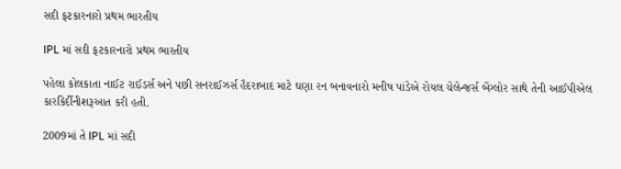સદી ફટકારનારો પ્રથમ ભારતીય

IPL માં સદી ફટકારનારો પ્રથમ ભારતીય

પહેલા કોલકાતા નાઈટ રાઈડર્સ અને પછી સનરાઈઝર્સ હૈદરાબાદ માટે ઘણા રન બનાવનારો મનીષ પાંડેએ રોયલ ચેલેન્જર્સ બેંગ્લોર સાથે તેની આઈપીએલ કારકિર્દીનીશરૂઆત કરી હતી.

2009માં તે IPL માં સદી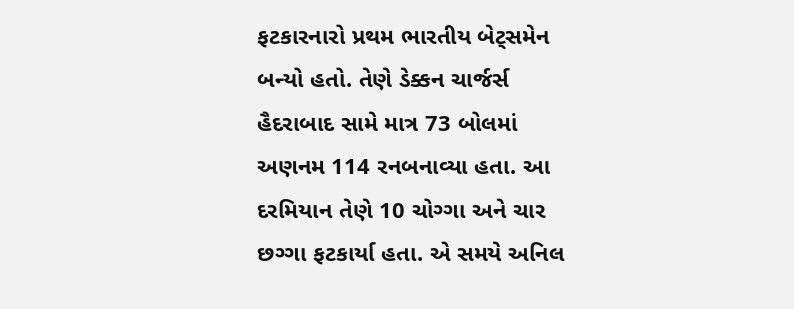ફટકારનારો પ્રથમ ભારતીય બેટ્સમેન બન્યો હતો. તેણે ડેક્કન ચાર્જર્સ હૈદરાબાદ સામે માત્ર 73 બોલમાં અણનમ 114 રનબનાવ્યા હતા. આ દરમિયાન તેણે 10 ચોગ્ગા અને ચાર છગ્ગા ફટકાર્યા હતા. એ સમયે અનિલ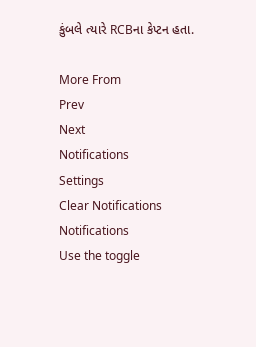કુંબલે ત્યારે RCBના કેપ્ટન હતા.

More From
Prev
Next
Notifications
Settings
Clear Notifications
Notifications
Use the toggle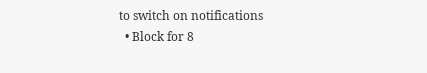to switch on notifications
  • Block for 8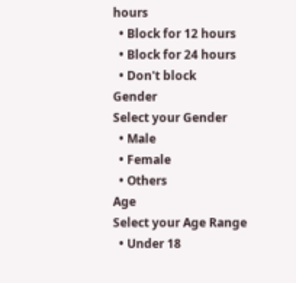hours
  • Block for 12 hours
  • Block for 24 hours
  • Don't block
Gender
Select your Gender
  • Male
  • Female
  • Others
Age
Select your Age Range
  • Under 18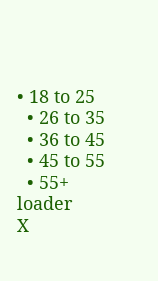• 18 to 25
  • 26 to 35
  • 36 to 45
  • 45 to 55
  • 55+
loader
X